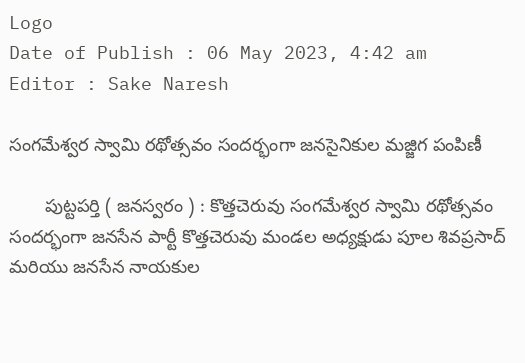Logo
Date of Publish : 06 May 2023, 4:42 am
Editor : Sake Naresh

సంగమేశ్వర స్వామి రథోత్సవం సందర్భంగా జనసైనికుల మజ్జిగ పంపిణీ

       పుట్టపర్తి ( జనస్వరం ) : కొత్తచెరువు సంగమేశ్వర స్వామి రథోత్సవం సందర్భంగా జనసేన పార్టీ కొత్తచెరువు మండల అధ్యక్షుడు పూల శివప్రసాద్ మరియు జనసేన నాయకుల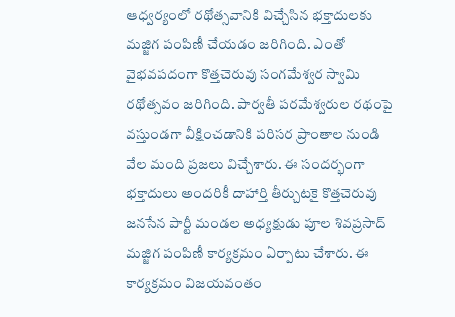ఆధ్వర్యంలో రథోత్సవానికి విచ్చేసిన భక్తాదులకు మజ్జిగ పంపిణీ చేయడం జరిగింది. ఎంతో వైభవపదంగా కొత్తచెరువు సంగమేశ్వర స్వామి రథోత్సవం జరిగింది. పార్వతీ పరమేశ్వరుల రథంపై వస్తుండగా వీక్షించడానికి పరిసర ప్రాంతాల నుండి వేల మంది ప్రజలు విచ్చేశారు. ఈ సందర్భంగా భక్తాదులు అందరికీ దాహార్తి తీర్చుటకై కొత్తచెరువు జనసేన పార్టీ మండల అధ్యక్షుడు పూల శివప్రసాద్ మజ్జిగ పంపిణీ కార్యక్రమం ఏర్పాటు చేశారు. ఈ కార్యక్రమం విజయవంతం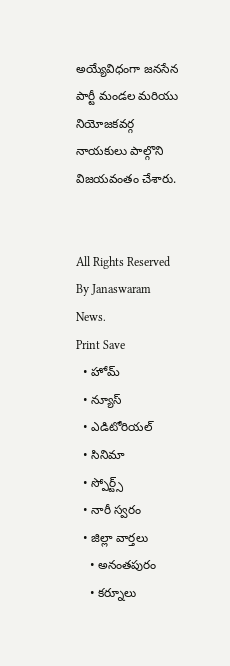అయ్యేవిధంగా జనసేన పార్టీ మండల మరియు నియోజకవర్గ నాయకులు పాల్గొని విజయవంతం చేశారు.


All Rights Reserved By Janaswaram News.
Print Save
  • హోమ్
  • న్యూస్
  • ఎడిటోరియల్
  • సినిమా
  • స్పోర్ట్స్
  • నారీ స్వరం
  • జిల్లా వార్తలు
    • అనంతపురం
    • కర్నూలు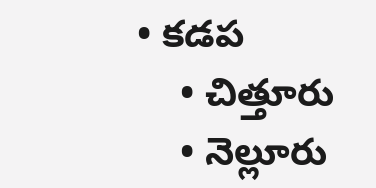• కడప
    • చిత్తూరు
    • నెల్లూరు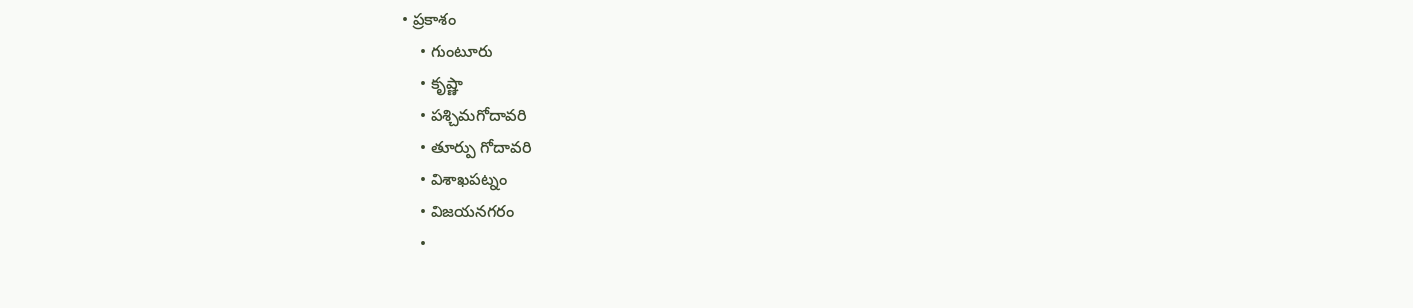• ప్రకాశం
    • గుంటూరు
    • కృష్ణా
    • పశ్చిమగోదావరి
    • తూర్పు గోదావరి
    • విశాఖపట్నం
    • విజయనగరం
    •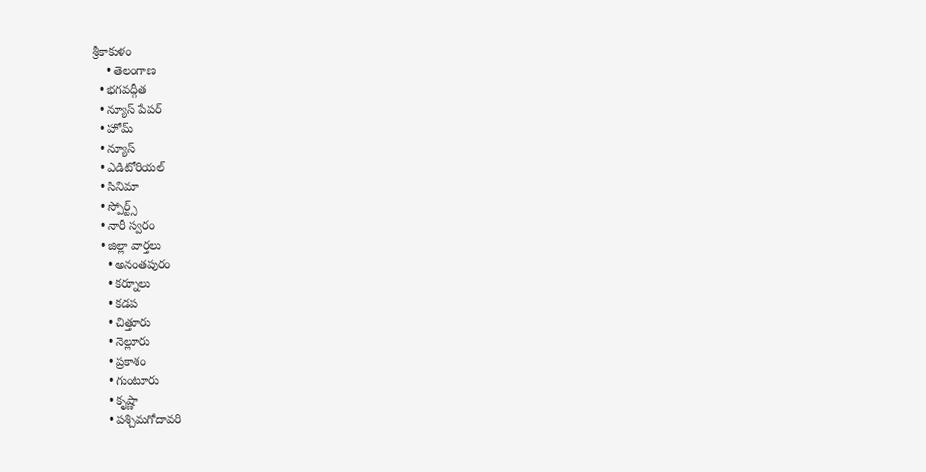శ్రీకాకుళం
    • తెలంగాణ
  • భగవద్గీత
  • న్యూస్ పేపర్
  • హోమ్
  • న్యూస్
  • ఎడిటోరియల్
  • సినిమా
  • స్పోర్ట్స్
  • నారీ స్వరం
  • జిల్లా వార్తలు
    • అనంతపురం
    • కర్నూలు
    • కడప
    • చిత్తూరు
    • నెల్లూరు
    • ప్రకాశం
    • గుంటూరు
    • కృష్ణా
    • పశ్చిమగోదావరి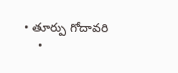• తూర్పు గోదావరి
    •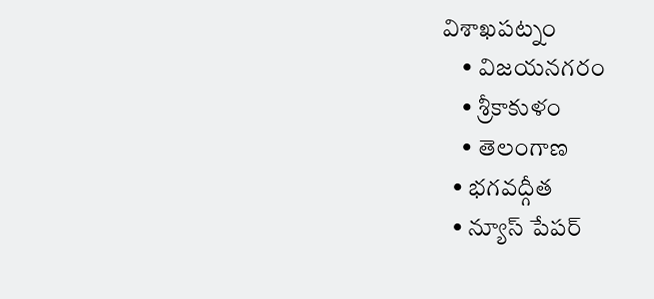విశాఖపట్నం
    • విజయనగరం
    • శ్రీకాకుళం
    • తెలంగాణ
  • భగవద్గీత
  • న్యూస్ పేపర్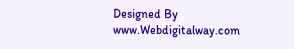Designed By www.Webdigitalway.com